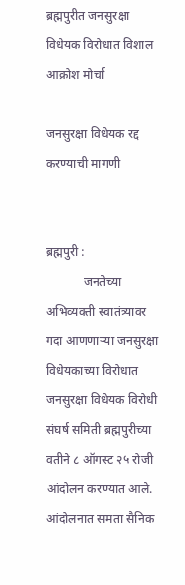ब्रह्मपुरीत जनसुरक्षा विधेयक विरोधात विशाल आक्रोश मोर्चा

जनसुरक्षा विधेयक रद्द करण्याची मागणी


ब्रह्मपुरी :
            जनतेच्या अभिव्यक्ती स्वातंत्र्यावर गदा आणणाऱ्या जनसुरक्षा विधेयकाच्या विरोधात जनसुरक्षा विधेयक विरोधी संघर्ष समिती ब्रह्मपुरीच्या वतीने ८ ऑगस्ट २५ रोजी आंदोलन करण्यात आले. आंदोलनात समता सैनिक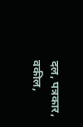दल, पत्रकार, वकील,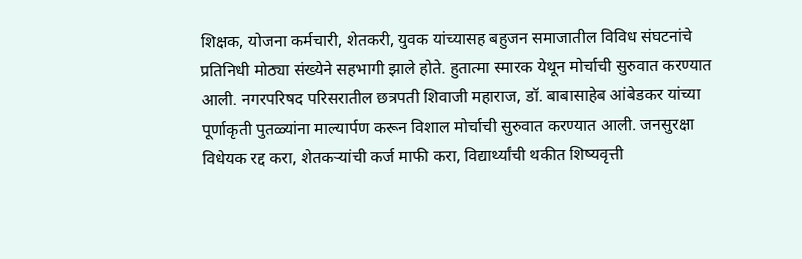शिक्षक, योजना कर्मचारी, शेतकरी, युवक यांच्यासह बहुजन समाजातील विविध संघटनांचे प्रतिनिधी मोठ्या संख्येने सहभागी झाले होते. हुतात्मा स्मारक येथून मोर्चाची सुरुवात करण्यात आली. नगरपरिषद परिसरातील छत्रपती शिवाजी महाराज, डॉ. बाबासाहेब आंबेडकर यांच्या पूर्णाकृती पुतळ्यांना माल्यार्पण करून विशाल मोर्चाची सुरुवात करण्यात आली. जनसुरक्षा विधेयक रद्द करा, शेतकऱ्यांची कर्ज माफी करा, विद्यार्थ्यांची थकीत शिष्यवृत्ती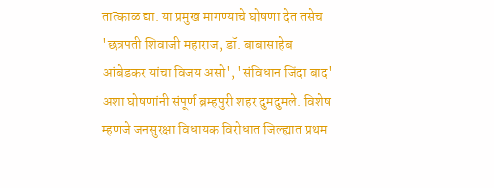तात्काळ द्या. या प्रमुख मागण्याचे घोषणा देत तसेच 'छत्रपती शिवाजी महाराज, डॉ. बाबासाहेब आंबेडकर यांचा विजय असो', 'संविधान जिंदा बाद' अशा घोषणांनी संपूर्ण ब्रम्हपुरी शहर दुमदुमले. विशेष म्हणजे जनसुरक्षा विधायक विरोधात जिल्ह्यात प्रथम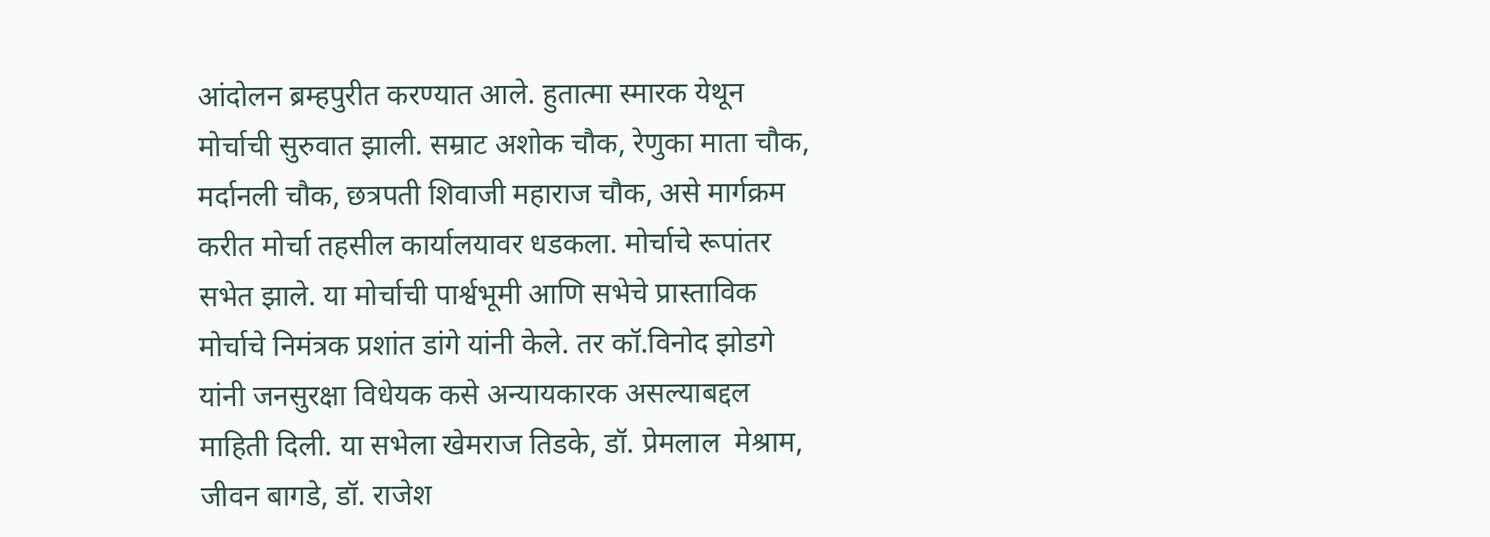आंदोलन ब्रम्हपुरीत करण्यात आले. हुतात्मा स्मारक येथून मोर्चाची सुरुवात झाली. सम्राट अशोक चौक, रेणुका माता चौक, मर्दानली चौक, छत्रपती शिवाजी महाराज चौक, असे मार्गक्रम करीत मोर्चा तहसील कार्यालयावर धडकला. मोर्चाचे रूपांतर सभेत झाले. या मोर्चाची पार्श्वभूमी आणि सभेचे प्रास्ताविक मोर्चाचे निमंत्रक प्रशांत डांगे यांनी केले. तर कॉ.विनोद झोडगे यांनी जनसुरक्षा विधेयक कसे अन्यायकारक असल्याबद्दल माहिती दिली. या सभेला खेमराज तिडके, डॉ. प्रेमलाल  मेश्राम, जीवन बागडे, डॉ. राजेश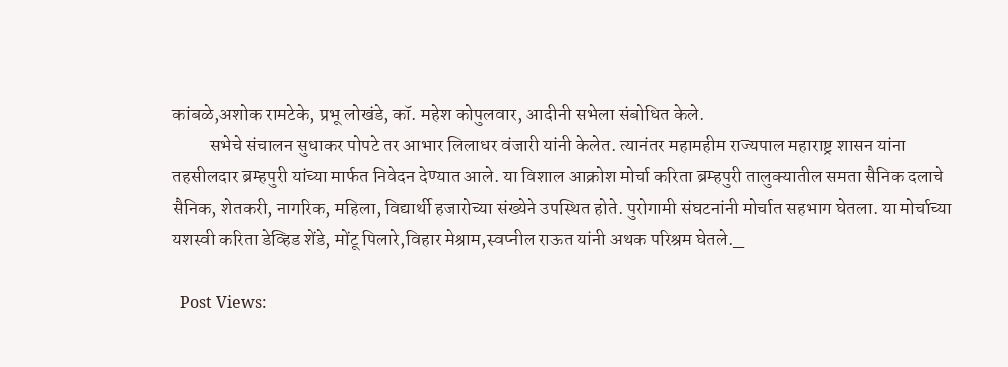कांबळे,अशोक रामटेके, प्रभू लोखंडे, कॉ. महेश कोपुलवार, आदीनी सभेला संबोधित केले.
          सभेचे संचालन सुधाकर पोपटे तर आभार लिलाधर वंजारी यांनी केलेत. त्यानंतर महामहीम राज्यपाल महाराष्ट्र शासन यांना तहसीलदार ब्रम्हपुरी यांच्या मार्फत निवेदन देण्यात आले. या विशाल आक्रोश मोर्चा करिता ब्रम्हपुरी तालुक्यातील समता सैनिक दलाचे सैनिक, शेतकरी, नागरिक, महिला, विद्यार्थी हजारोच्या संख्येने उपस्थित होते. पुरोगामी संघटनांनी मोर्चात सहभाग घेतला. या मोर्चाच्या यशस्वी करिता डेव्हिड शेंडे, मोंटू पिलारे,विहार मेश्राम,स्वप्नील राऊत यांनी अथक परिश्रम घेतले._

  Post Views: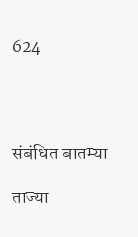624




संबंधित बातम्या

ताज्या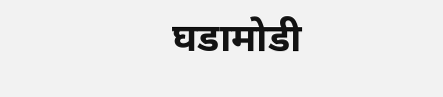घडामोडी